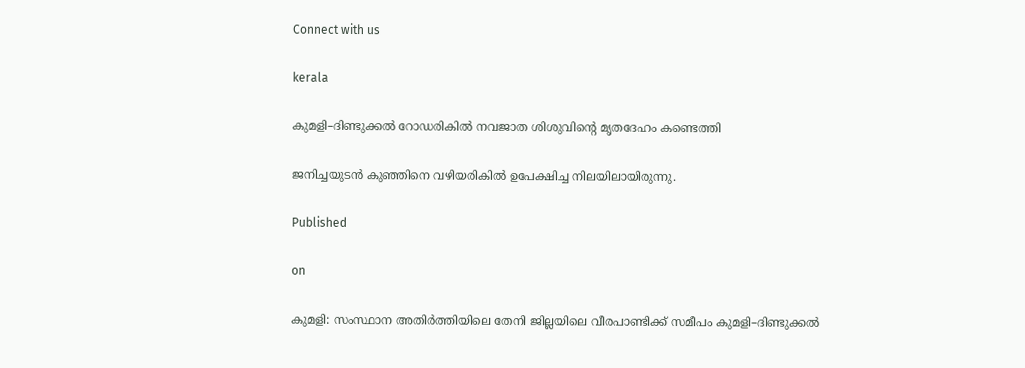Connect with us

kerala

കുമളി–ദിണ്ടുക്കൽ റോഡരികിൽ നവജാത ശിശുവിന്റെ മൃതദേഹം കണ്ടെത്തി

ജനിച്ചയുടൻ കുഞ്ഞിനെ വഴിയരികിൽ ഉപേക്ഷിച്ച നിലയിലായിരുന്നു.

Published

on

കുമളി: സംസ്ഥാന അതിർത്തിയിലെ തേനി ജില്ലയിലെ വീരപാണ്ടിക്ക് സമീപം കുമളി–ദിണ്ടുക്കൽ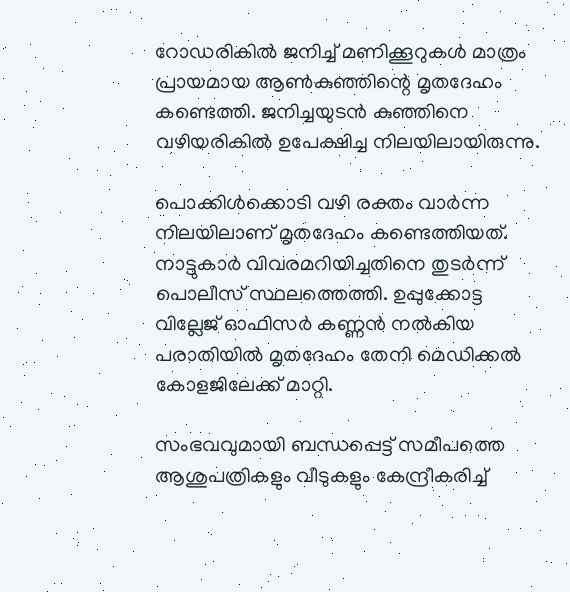റോഡരികിൽ ജനിച്ച് മണിക്കൂറുകൾ മാത്രം പ്രായമായ ആൺകുഞ്ഞിന്റെ മൃതദേഹം കണ്ടെത്തി. ജനിച്ചയുടൻ കുഞ്ഞിനെ വഴിയരികിൽ ഉപേക്ഷിച്ച നിലയിലായിരുന്നു.

പൊക്കിൾക്കൊടി വഴി രക്തം വാർന്ന നിലയിലാണ് മൃതദേഹം കണ്ടെത്തിയത്. നാട്ടുകാർ വിവരമറിയിച്ചതിനെ തുടർന്ന് പൊലീസ് സ്ഥലത്തെത്തി. ഉപ്പുക്കോട്ട വില്ലേജ് ഓഫിസർ കണ്ണൻ നൽകിയ പരാതിയിൽ മൃതദേഹം തേനി മെഡിക്കൽ കോളജിലേക്ക് മാറ്റി.

സംഭവവുമായി ബന്ധപ്പെട്ട് സമീപത്തെ ആശുപത്രികളും വീടുകളും കേന്ദ്രീകരിച്ച്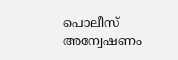പൊലീസ് അന്വേഷണം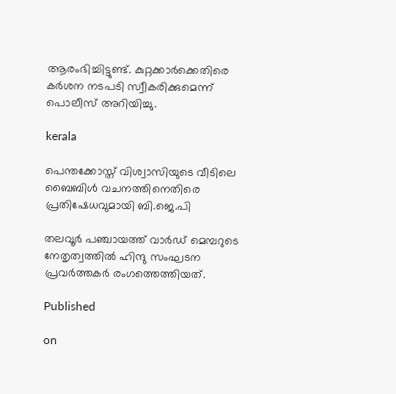ആരംഭിച്ചിട്ടുണ്ട്. കുറ്റക്കാർക്കെതിരെ കർശന നടപടി സ്വീകരിക്കുമെന്ന് പൊലീസ് അറിയിച്ചു.

kerala

പെന്തക്കോസ്ത് വിശ്വാസിയുടെ വീടിലെ ബൈബിള്‍ വചനത്തിനെതിരെ പ്രതിഷേധവുമായി ബി.ജെ.പി

തലവൂര്‍ പഞ്ചായത്ത് വാര്‍ഡ് മെമ്പറുടെ നേതൃത്വത്തില്‍ ഹിന്ദു സംഘടന പ്രവര്‍ത്തകര്‍ രംഗത്തെത്തിയത്.

Published

on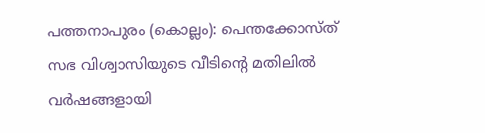പത്തനാപുരം (കൊല്ലം): പെന്തക്കോസ്ത് സഭ വിശ്വാസിയുടെ വീടിന്റെ മതിലില്‍ വര്‍ഷങ്ങളായി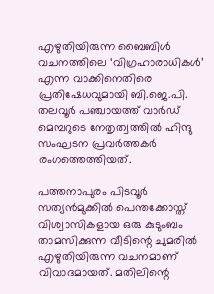എഴുതിയിരുന്ന ബൈബിള്‍ വചനത്തിലെ ‘വിഗ്രഹാരാധികള്‍’ എന്ന വാക്കിനെതിരെ പ്രതിഷേധവുമായി ബി.ജെ.പി. തലവൂര്‍ പഞ്ചായത്ത് വാര്‍ഡ് മെമ്പറുടെ നേതൃത്വത്തില്‍ ഹിന്ദു സംഘടന പ്രവര്‍ത്തകര്‍ രംഗത്തെത്തിയത്.

പത്തനാപുരം പിടവൂര്‍ സത്യന്‍മുക്കില്‍ പെന്തക്കോസ്ത് വിശ്വാസികളായ ഒരു കുടുംബം താമസിക്കുന്ന വീടിന്റെ ചുമരില്‍ എഴുതിയിരുന്ന വചനമാണ് വിവാദമായത്. മതിലിന്റെ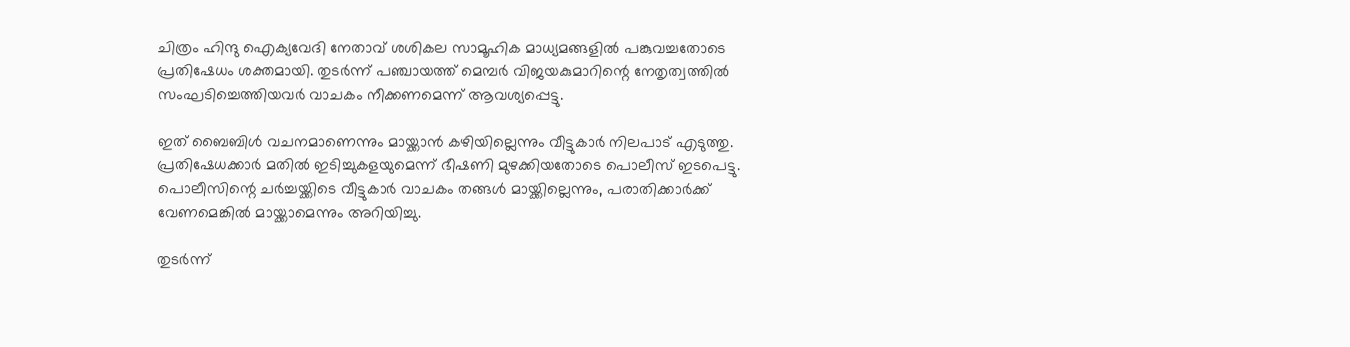ചിത്രം ഹിന്ദു ഐക്യവേദി നേതാവ് ശശികല സാമൂഹിക മാധ്യമങ്ങളില്‍ പങ്കുവച്ചതോടെ പ്രതിഷേധം ശക്തമായി. തുടര്‍ന്ന് പഞ്ചായത്ത് മെമ്പര്‍ വിജയകുമാറിന്റെ നേതൃത്വത്തില്‍ സംഘടിച്ചെത്തിയവര്‍ വാചകം നീക്കണമെന്ന് ആവശ്യപ്പെട്ടു.

ഇത് ബൈബിള്‍ വചനമാണെന്നും മായ്ക്കാന്‍ കഴിയില്ലെന്നും വീട്ടുകാര്‍ നിലപാട് എടുത്തു. പ്രതിഷേധക്കാര്‍ മതില്‍ ഇടിച്ചുകളയുമെന്ന് ഭീഷണി മുഴക്കിയതോടെ പൊലീസ് ഇടപെട്ടു. പൊലീസിന്റെ ചര്‍ച്ചയ്ക്കിടെ വീട്ടുകാര്‍ വാചകം തങ്ങള്‍ മായ്ക്കില്ലെന്നും, പരാതിക്കാര്‍ക്ക് വേണമെങ്കില്‍ മായ്ക്കാമെന്നും അറിയിച്ചു.

തുടര്‍ന്ന്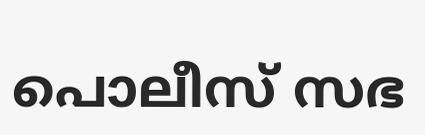പൊലീസ് സഭ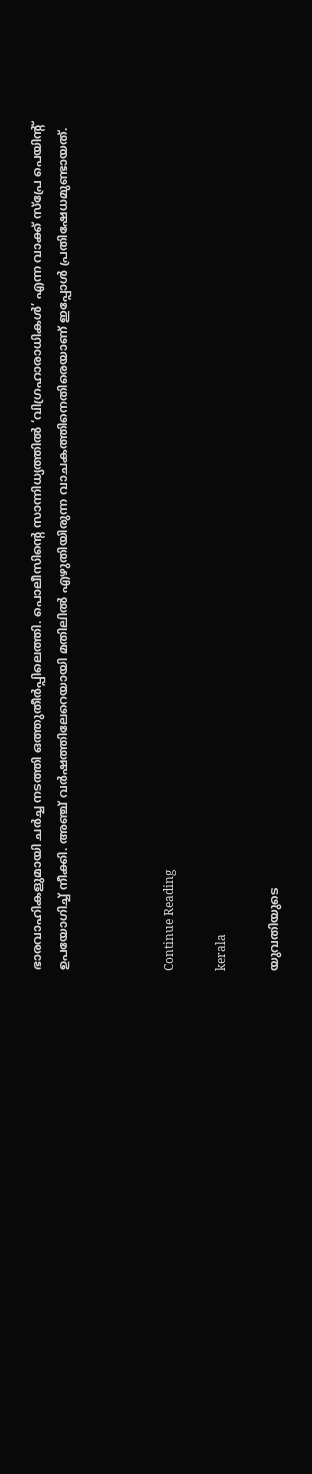ഭാരവാഹികളുമായി ചര്‍ച്ച നടത്തി ഒത്തുതീര്‍പ്പിലെത്തി. പൊലീസിന്റെ സാന്നിധ്യത്തില്‍ ‘വിഗ്രഹാരാധികള്‍’ എന്ന വാക്ക് സ്‌പ്രേ പെയിന്റ് ഉപയോഗിച്ച് നീക്കി. അഞ്ച് വര്‍ഷത്തിലേറെയായി മതിലില്‍ എഴുതിയിരുന്ന വാചകത്തിനെതിരെയാണ് ഇപ്പോള്‍ പ്രതിഷേധമുണ്ടായത്.



Continue Reading

kerala

യുവതിയുടെ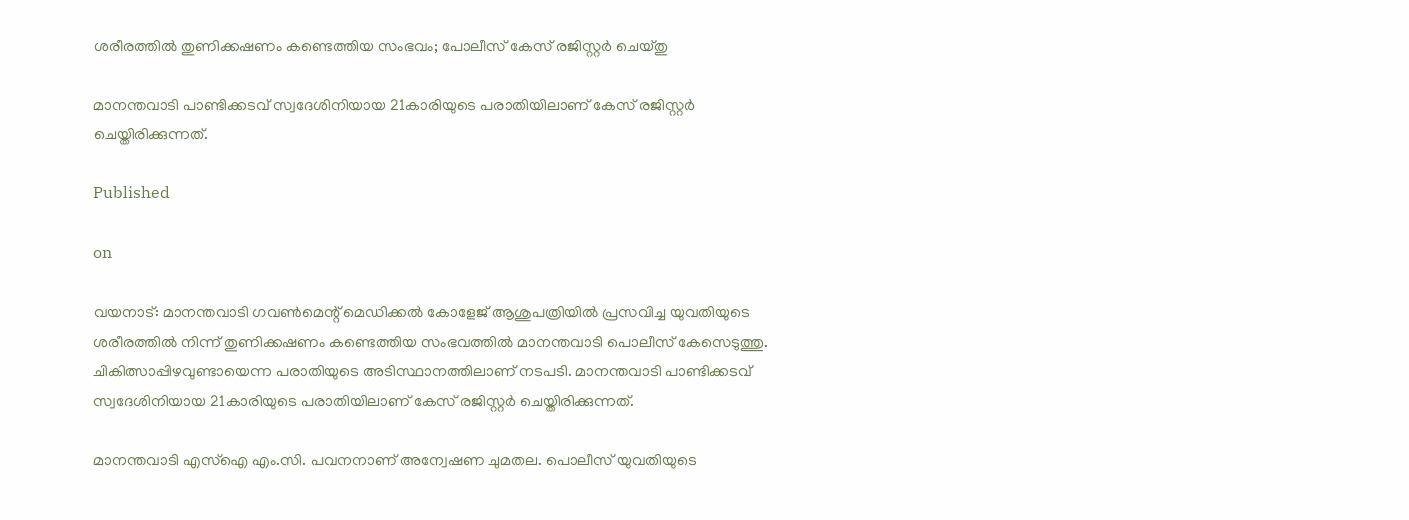ശരീരത്തിൽ തുണിക്കഷണം കണ്ടെത്തിയ സംഭവം; പോലീസ് കേസ് രജിസ്റ്റർ ചെയ്തു

മാനന്തവാടി പാണ്ടിക്കടവ് സ്വദേശിനിയായ 21കാരിയുടെ പരാതിയിലാണ് കേസ് രജിസ്റ്റർ ചെയ്തിരിക്കുന്നത്.

Published

on

വയനാട്: മാനന്തവാടി ഗവൺമെന്റ് മെഡിക്കൽ കോളേജ് ആശുപത്രിയിൽ പ്രസവിച്ച യുവതിയുടെ ശരീരത്തിൽ നിന്ന് തുണിക്കഷണം കണ്ടെത്തിയ സംഭവത്തിൽ മാനന്തവാടി പൊലീസ് കേസെടുത്തു. ചികിത്സാപ്പിഴവുണ്ടായെന്ന പരാതിയുടെ അടിസ്ഥാനത്തിലാണ് നടപടി. മാനന്തവാടി പാണ്ടിക്കടവ് സ്വദേശിനിയായ 21കാരിയുടെ പരാതിയിലാണ് കേസ് രജിസ്റ്റർ ചെയ്തിരിക്കുന്നത്.

മാനന്തവാടി എസ്‌ഐ എം.സി. പവനനാണ് അന്വേഷണ ചുമതല. പൊലീസ് യുവതിയുടെ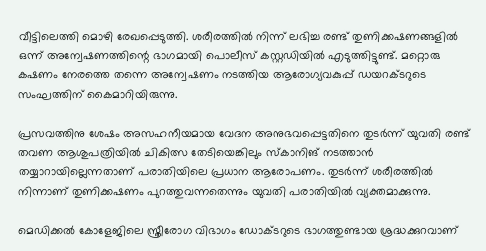വീട്ടിലെത്തി മൊഴി രേഖപ്പെടുത്തി. ശരീരത്തിൽ നിന്ന് ലഭിച്ച രണ്ട് തുണിക്കഷണങ്ങളിൽ ഒന്ന് അന്വേഷണത്തിന്റെ ഭാഗമായി പൊലീസ് കസ്റ്റഡിയിൽ എടുത്തിട്ടുണ്ട്. മറ്റൊരു കഷണം നേരത്തെ തന്നെ അന്വേഷണം നടത്തിയ ആരോഗ്യവകുപ്പ് ഡയറക്ടറുടെ സംഘത്തിന് കൈമാറിയിരുന്നു.

പ്രസവത്തിനു ശേഷം അസഹനീയമായ വേദന അനുഭവപ്പെട്ടതിനെ തുടർന്ന് യുവതി രണ്ട് തവണ ആശുപത്രിയിൽ ചികിത്സ തേടിയെങ്കിലും സ്‌കാനിങ് നടത്താൻ തയ്യാറായില്ലെന്നതാണ് പരാതിയിലെ പ്രധാന ആരോപണം. തുടർന്ന് ശരീരത്തിൽ നിന്നാണ് തുണിക്കഷണം പുറത്തുവന്നതെന്നും യുവതി പരാതിയിൽ വ്യക്തമാക്കുന്നു.

മെഡിക്കൽ കോളേജിലെ സ്ത്രീരോഗ വിഭാഗം ഡോക്ടറുടെ ഭാഗത്തുണ്ടായ ശ്രദ്ധക്കുറവാണ്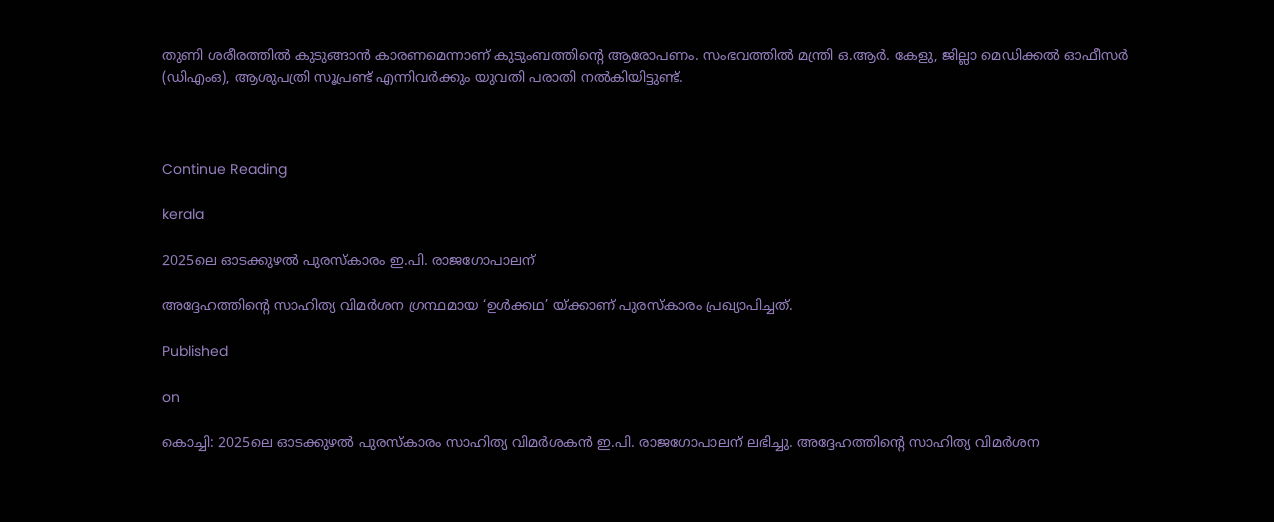തുണി ശരീരത്തിൽ കുടുങ്ങാൻ കാരണമെന്നാണ് കുടുംബത്തിന്റെ ആരോപണം. സംഭവത്തിൽ മന്ത്രി ഒ.ആർ. കേളു, ജില്ലാ മെഡിക്കൽ ഓഫീസർ (ഡിഎംഒ), ആശുപത്രി സൂപ്രണ്ട് എന്നിവർക്കും യുവതി പരാതി നൽകിയിട്ടുണ്ട്.



Continue Reading

kerala

2025ലെ ഓടക്കുഴൽ പുരസ്കാരം ഇ.പി. രാജഗോപാലന്

അദ്ദേഹത്തിന്റെ സാഹിത്യ വിമർശന ഗ്രന്ഥമായ ‘ഉൾക്കഥ’ യ്ക്കാണ് പുരസ്കാരം പ്രഖ്യാപിച്ചത്.

Published

on

കൊച്ചി: 2025ലെ ഓടക്കുഴൽ പുരസ്കാരം സാഹിത്യ വിമർശകൻ ഇ.പി. രാജഗോപാലന് ലഭിച്ചു. അദ്ദേഹത്തിന്റെ സാഹിത്യ വിമർശന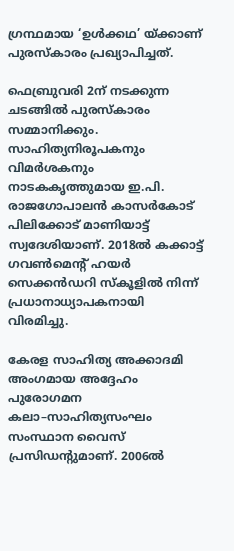ഗ്രന്ഥമായ ‘ഉൾക്കഥ’ യ്ക്കാണ് പുരസ്കാരം പ്രഖ്യാപിച്ചത്.

ഫെബ്രുവരി 2ന് നടക്കുന്ന ചടങ്ങിൽ പുരസ്കാരം സമ്മാനിക്കും. സാഹിത്യനിരൂപകനും വിമർശകനും നാടകകൃത്തുമായ ഇ.പി. രാജഗോപാലൻ കാസർകോട് പിലിക്കോട് മാണിയാട്ട് സ്വദേശിയാണ്. 2018ൽ കക്കാട്ട് ഗവൺമെന്റ് ഹയർ സെക്കൻഡറി സ്കൂളിൽ നിന്ന് പ്രധാനാധ്യാപകനായി വിരമിച്ചു.

കേരള സാഹിത്യ അക്കാദമി അംഗമായ അദ്ദേഹം പുരോഗമന കലാ–സാഹിത്യസംഘം സംസ്ഥാന വൈസ് പ്രസിഡന്റുമാണ്. 2006ൽ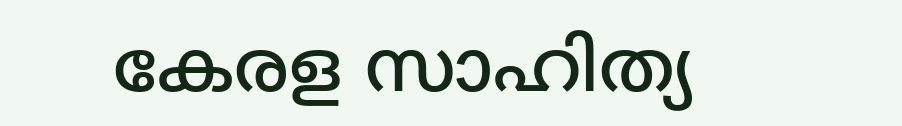കേരള സാഹിത്യ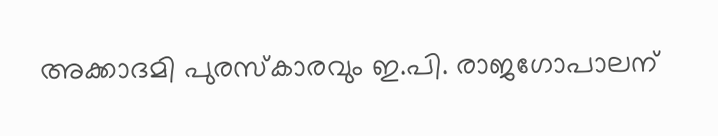അക്കാദമി പുരസ്കാരവും ഇ.പി. രാജഗോപാലന്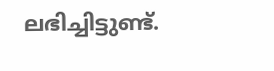ലഭിച്ചിട്ടുണ്ട്.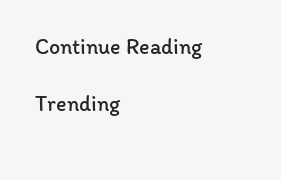Continue Reading

Trending